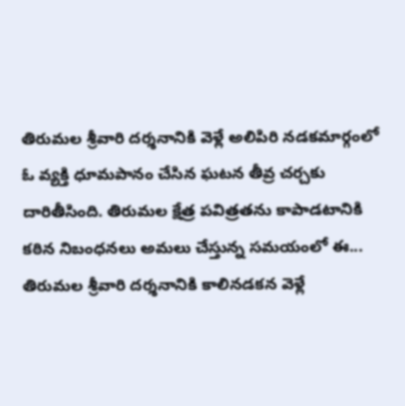తిరుమల శ్రీవారి దర్శనానికి వెళ్లే అలిపిరి నడకమార్గంలో ఓ వ్యక్తి ధూమపానం చేసిన ఘటన తీవ్ర చర్చకు దారితీసింది. తిరుమల క్షేత్ర పవిత్రతను కాపాడటానికి కఠిన నిబంధనలు అమలు చేస్తున్న సమయంలో ఈ...
తిరుమల శ్రీవారి దర్శనానికి కాలినడకన వెళ్లే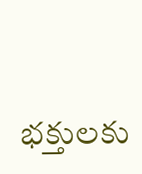భక్తులకు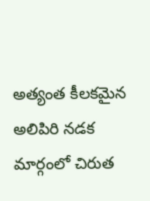అత్యంత కీలకమైన అలిపిరి నడక మార్గంలో చిరుత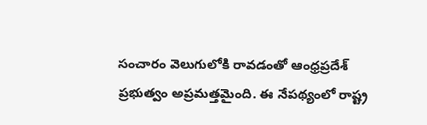సంచారం వెలుగులోకి రావడంతో ఆంధ్రప్రదేశ్ ప్రభుత్వం అప్రమత్తమైంది. ఈ నేపథ్యంలో రాష్ట్ర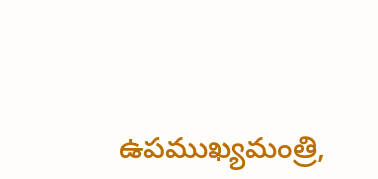ఉపముఖ్యమంత్రి,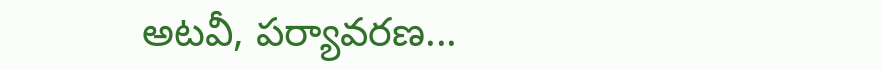అటవీ, పర్యావరణ...